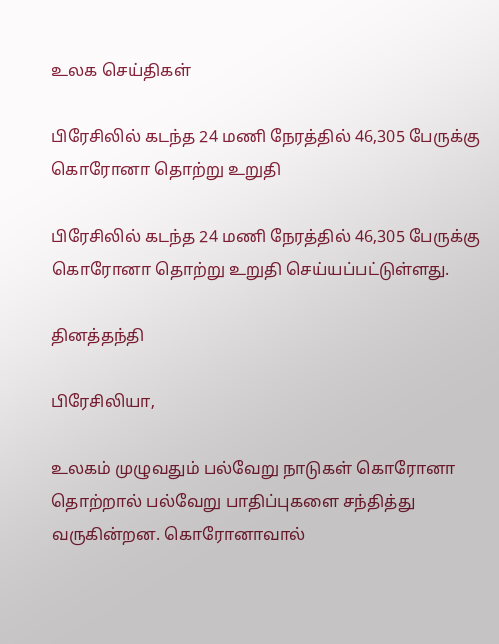உலக செய்திகள்

பிரேசிலில் கடந்த 24 மணி நேரத்தில் 46,305 பேருக்கு கொரோனா தொற்று உறுதி

பிரேசிலில் கடந்த 24 மணி நேரத்தில் 46,305 பேருக்கு கொரோனா தொற்று உறுதி செய்யப்பட்டுள்ளது.

தினத்தந்தி

பிரேசிலியா,

உலகம் முழுவதும் பல்வேறு நாடுகள் கொரோனா தொற்றால் பல்வேறு பாதிப்புகளை சந்தித்து வருகின்றன. கொரோனாவால்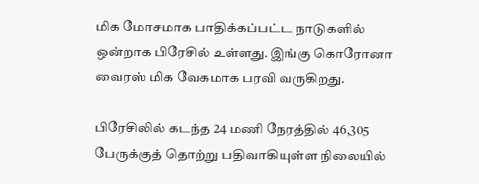மிக மோசமாக பாதிக்கப்பட்ட நாடுகளில் ஒன்றாக பிரேசில் உள்ளது. இங்கு கொரோனா வைரஸ் மிக வேகமாக பரவி வருகிறது.

பிரேசிலில் கடந்த 24 மணி நேரத்தில் 46,305 பேருக்குத் தொற்று பதிவாகியுள்ள நிலையில்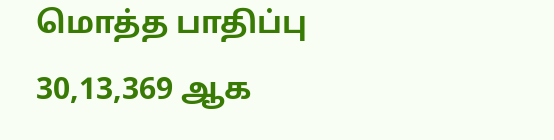மொத்த பாதிப்பு 30,13,369 ஆக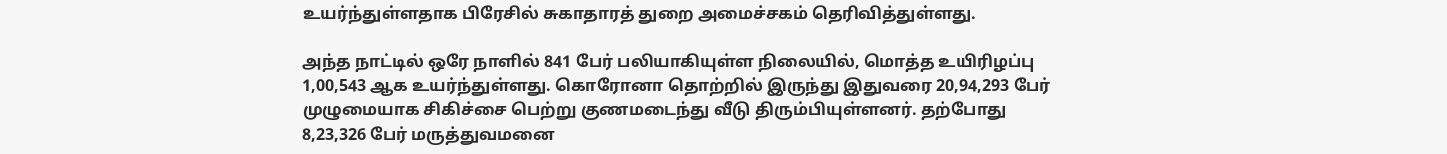உயர்ந்துள்ளதாக பிரேசில் சுகாதாரத் துறை அமைச்சகம் தெரிவித்துள்ளது.

அந்த நாட்டில் ஒரே நாளில் 841 பேர் பலியாகியுள்ள நிலையில், மொத்த உயிரிழப்பு 1,00,543 ஆக உயர்ந்துள்ளது. கொரோனா தொற்றில் இருந்து இதுவரை 20,94,293 பேர் முழுமையாக சிகிச்சை பெற்று குணமடைந்து வீடு திரும்பியுள்ளனர். தற்போது 8,23,326 பேர் மருத்துவமனை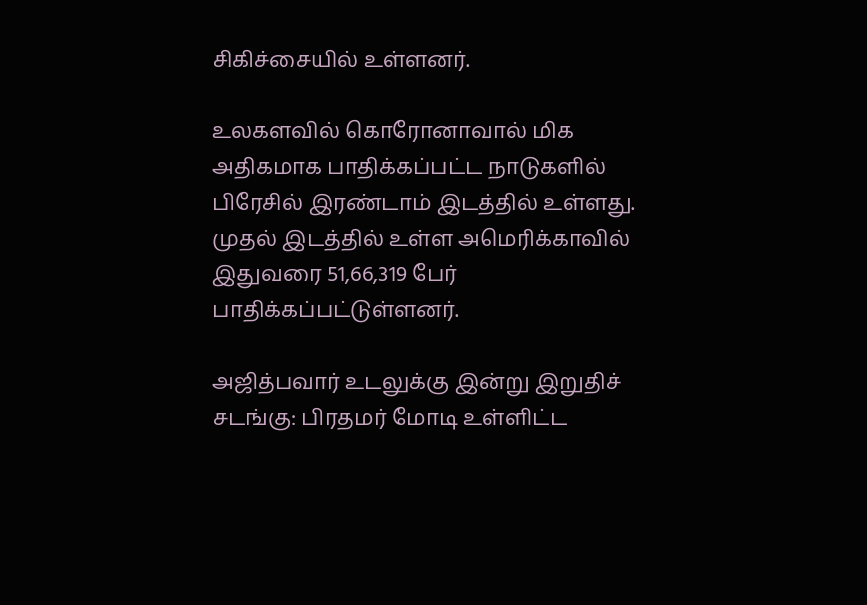சிகிச்சையில் உள்ளனர்.

உலகளவில் கொரோனாவால் மிக அதிகமாக பாதிக்கப்பட்ட நாடுகளில் பிரேசில் இரண்டாம் இடத்தில் உள்ளது. முதல் இடத்தில் உள்ள அமெரிக்காவில் இதுவரை 51,66,319 பேர் பாதிக்கப்பட்டுள்ளனர்.

அஜித்பவார் உடலுக்கு இன்று இறுதிச் சடங்கு: பிரதமர் மோடி உள்ளிட்ட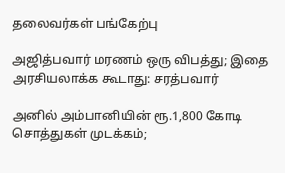தலைவர்கள் பங்கேற்பு

அஜித்பவார் மரணம் ஒரு விபத்து; இதை அரசியலாக்க கூடாது: சரத்பவார்

அனில் அம்பானியின் ரூ.1,800 கோடி சொத்துகள் முடக்கம்;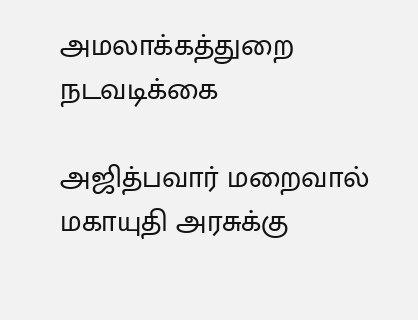அமலாக்கத்துறை நடவடிக்கை

அஜித்பவார் மறைவால் மகாயுதி அரசுக்கு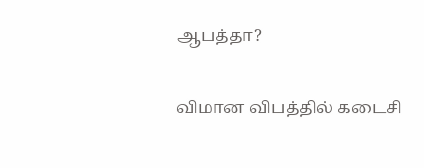ஆபத்தா?

விமான விபத்தில் கடைசி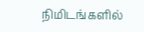நிமிடங்களில்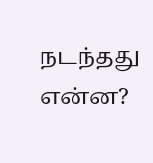நடந்தது என்ன?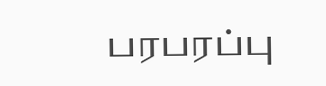பரபரப்பு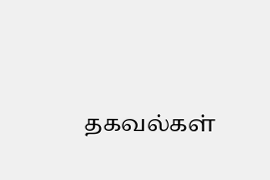தகவல்கள்